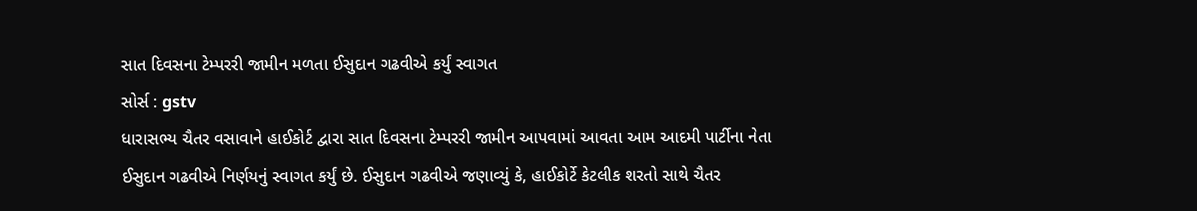સાત દિવસના ટેમ્પરરી જામીન મળતા ઈસુદાન ગઢવીએ કર્યું સ્વાગત
સોર્સ : gstv
ધારાસભ્ય ચૈતર વસાવાને હાઈકોર્ટ દ્વારા સાત દિવસના ટેમ્પરરી જામીન આપવામાં આવતા આમ આદમી પાર્ટીના નેતા ઈસુદાન ગઢવીએ નિર્ણયનું સ્વાગત કર્યું છે. ઈસુદાન ગઢવીએ જણાવ્યું કે, હાઈકોર્ટે કેટલીક શરતો સાથે ચૈતર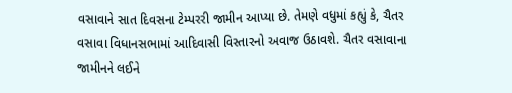વસાવાને સાત દિવસના ટેમ્પરરી જામીન આપ્યા છે. તેમણે વધુમાં કહ્યું કે, ચૈતર વસાવા વિધાનસભામાં આદિવાસી વિસ્તારનો અવાજ ઉઠાવશે. ચૈતર વસાવાના જામીનને લઈને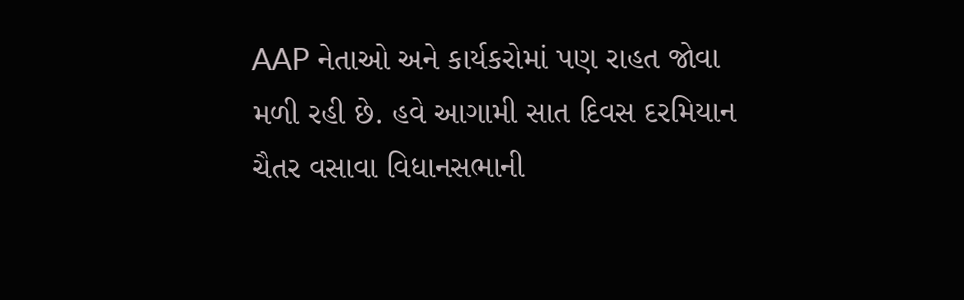AAP નેતાઓ અને કાર્યકરોમાં પણ રાહત જોવા મળી રહી છે. હવે આગામી સાત દિવસ દરમિયાન ચૈતર વસાવા વિધાનસભાની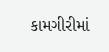કામગીરીમાં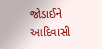જોડાઈને આદિવાસી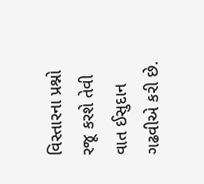વિસ્તારના પ્રશ્નો રજૂ કરશે તેવી વાત ઈસુદાન ગઢવીએ કરી છે.